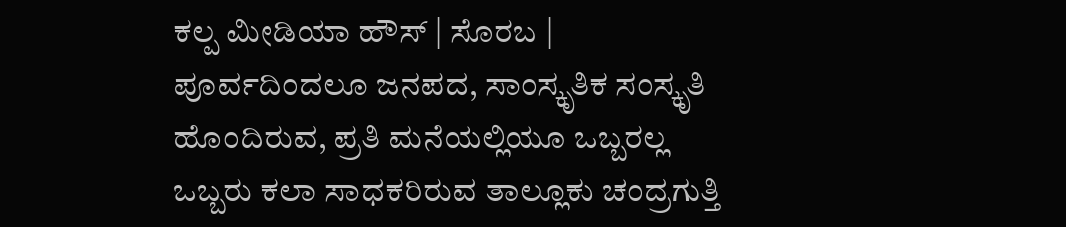ಕಲ್ಪ ಮೀಡಿಯಾ ಹೌಸ್ | ಸೊರಬ |
ಪೂರ್ವದಿಂದಲೂ ಜನಪದ, ಸಾಂಸ್ಕೃತಿಕ ಸಂಸ್ಕೃತಿ ಹೊಂದಿರುವ, ಪ್ರತಿ ಮನೆಯಲ್ಲಿಯೂ ಒಬ್ಬರಲ್ಲ ಒಬ್ಬರು ಕಲಾ ಸಾಧಕರಿರುವ ತಾಲ್ಲೂಕು ಚಂದ್ರಗುತ್ತಿ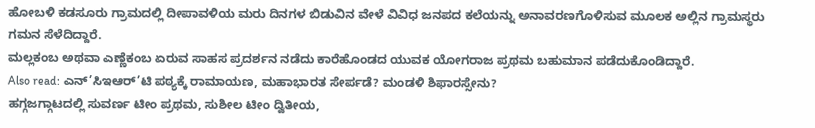ಹೋಬಳಿ ಕಡಸೂರು ಗ್ರಾಮದಲ್ಲಿ ದೀಪಾವಳಿಯ ಮರು ದಿನಗಳ ಬಿಡುವಿನ ವೇಳೆ ವಿವಿಧ ಜನಪದ ಕಲೆಯನ್ನು ಅನಾವರಣಗೊಳಿಸುವ ಮೂಲಕ ಅಲ್ಲಿನ ಗ್ರಾಮಸ್ಥರು ಗಮನ ಸೆಳೆದಿದ್ದಾರೆ.
ಮಲ್ಲಕಂಬ ಅಥವಾ ಎಣ್ಣೆಕಂಬ ಏರುವ ಸಾಹಸ ಪ್ರದರ್ಶನ ನಡೆದು ಕಾರೆಹೊಂಡದ ಯುವಕ ಯೋಗರಾಜ ಪ್ರಥಮ ಬಹುಮಾನ ಪಡೆದುಕೊಂಡಿದ್ದಾರೆ.
Also read: ಎನ್’ಸಿಇಆರ್’ಟಿ ಪಠ್ಯಕ್ಕೆ ರಾಮಾಯಣ, ಮಹಾಭಾರತ ಸೇರ್ಪಡೆ? ಮಂಡಳಿ ಶಿಫಾರಸ್ಸೇನು?
ಹಗ್ಗಜಗ್ಗಾಟದಲ್ಲಿ ಸುವರ್ಣ ಟೀಂ ಪ್ರಥಮ, ಸುಶೀಲ ಟೀಂ ದ್ವಿತೀಯ,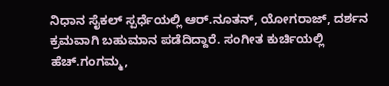ನಿಧಾನ ಸೈಕಲ್ ಸ್ಪರ್ಧೆಯಲ್ಲಿ ಆರ್.ನೂತನ್, ಯೋಗರಾಜ್, ದರ್ಶನ ಕ್ರಮವಾಗಿ ಬಹುಮಾನ ಪಡೆದಿದ್ದಾರೆ. ಸಂಗೀತ ಕುರ್ಚಿಯಲ್ಲಿ ಹೆಚ್.ಗಂಗಮ್ಮ,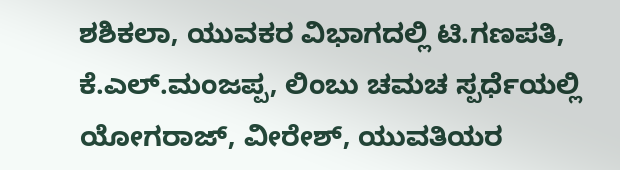ಶಶಿಕಲಾ, ಯುವಕರ ವಿಭಾಗದಲ್ಲಿ ಟಿ.ಗಣಪತಿ, ಕೆ.ಎಲ್.ಮಂಜಪ್ಪ, ಲಿಂಬು ಚಮಚ ಸ್ಪರ್ಧೆಯಲ್ಲಿ ಯೋಗರಾಜ್, ವೀರೇಶ್, ಯುವತಿಯರ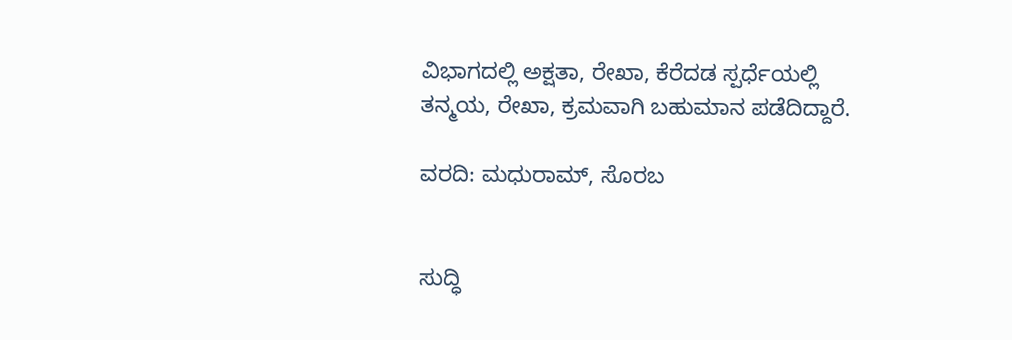ವಿಭಾಗದಲ್ಲಿ ಅಕ್ಷತಾ, ರೇಖಾ, ಕೆರೆದಡ ಸ್ಪರ್ಧೆಯಲ್ಲಿ ತನ್ಮಯ, ರೇಖಾ, ಕ್ರಮವಾಗಿ ಬಹುಮಾನ ಪಡೆದಿದ್ದಾರೆ.

ವರದಿ: ಮಧುರಾಮ್, ಸೊರಬ


ಸುದ್ಧಿ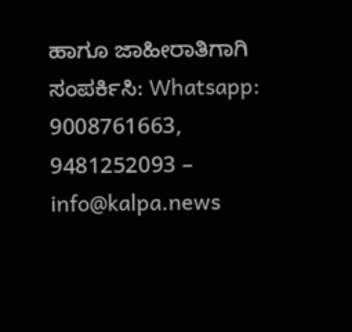ಹಾಗೂ ಜಾಹೀರಾತಿಗಾಗಿ ಸಂಪರ್ಕಿಸಿ: Whatsapp: 9008761663, 9481252093 – info@kalpa.news